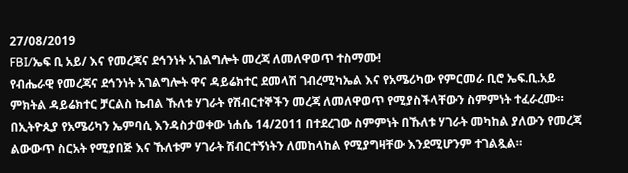27/08/2019
FBI/ኤፍ ቢ አይ/ እና የመረጃና ደኅንነት አገልግሎት መረጃ ለመለዋወጥ ተስማሙ!
የብሔራዊ የመረጃና ደኅንነት አገልግሎት ዋና ዳይሬክተር ደመላሽ ገብረሚካኤል እና የአሜሪካው የምርመራ ቢሮ ኤፍ.ቢ.አይ ምክትል ዳይሬክተር ቻርልስ ኬብል ኹለቱ ሃገራት የሽብርተኞችን መረጃ ለመለዋወጥ የሚያስችላቸውን ስምምነት ተፈራረሙ።
በኢትዮጲያ የአሜሪካን ኤምባሲ እንዳስታወቀው ነሐሴ 14/2011 በተደረገው ስምምነት በኹለቱ ሃገራት መካከል ያለውን የመረጃ ልውውጥ ስርአት የሚያበጅ እና ኹለቱም ሃገራት ሽብርተኝነትን ለመከላከል የሚያግዛቸው እንደሚሆንም ተገልጿል።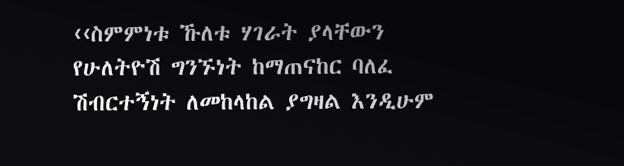‹‹ስምምነቱ ኹለቱ ሃገራት ያላቸውን የሁለትዮሽ ግንኙነት ከማጠናከር ባለፈ ሽብርተኝነት ለመከላከል ያግዛል እንዲሁም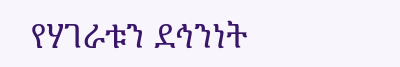የሃገራቱን ደኅንነት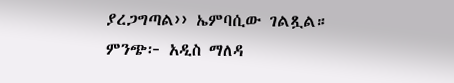ያረጋግጣል›› ኤምባሲው ገልጿል።
ምንጭ፦ አዲስ ማለዳ